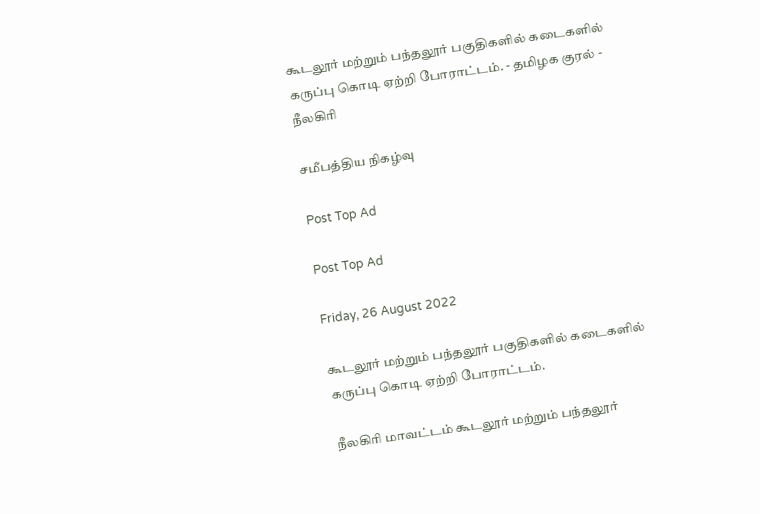கூடலூர் மற்றும் பந்தலூர் பகுதிகளில் கடைகளில் கருப்பு கொடி ஏற்றி போராட்டம். - தமிழக குரல் - நீலகிரி

சமீபத்திய நிகழ்வு

Post Top Ad

Post Top Ad

Friday, 26 August 2022

கூடலூர் மற்றும் பந்தலூர் பகுதிகளில் கடைகளில் கருப்பு கொடி ஏற்றி போராட்டம்.

நீலகிரி மாவட்டம் கூடலூர் மற்றும் பந்தலூர்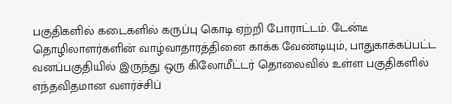பகுதிகளில் கடைகளில் கருப்பு கொடி ஏற்றி போராட்டம். டேன்டீ தொழிலாளர்களின் வாழ்வாதாரத்தினை காக்க வேண்டியும், பாதுகாக்கப்பட்ட வனப்பகுதியில் இருந்து ஒரு கிலோமீட்டர் தொலைவில் உள்ள பகுதிகளில் எந்தவிதமான வளர்ச்சிப்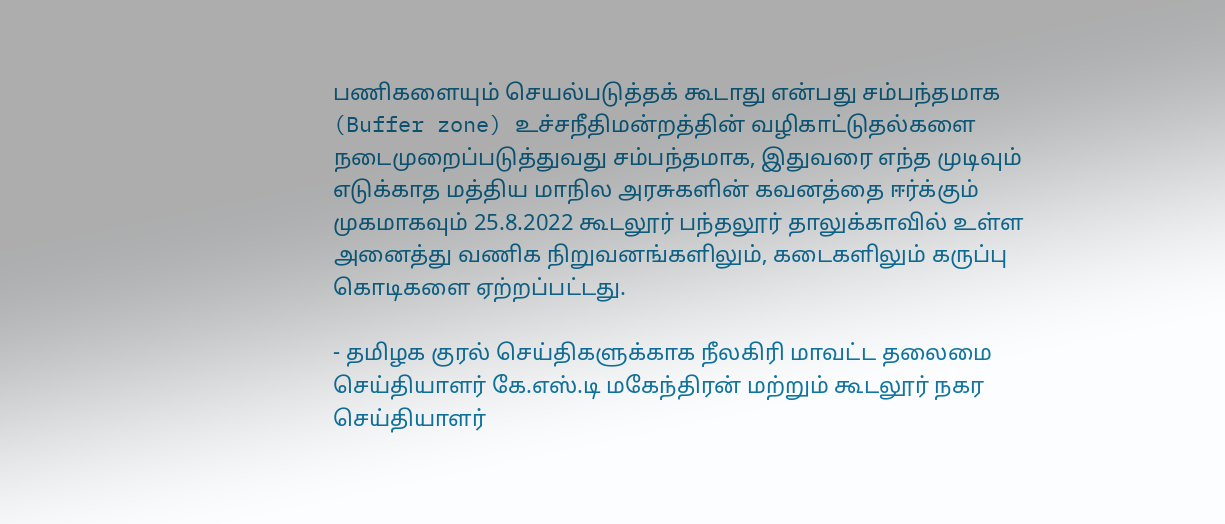பணிகளையும் செயல்படுத்தக் கூடாது என்பது சம்பந்தமாக (Buffer zone) உச்சநீதிமன்றத்தின் வழிகாட்டுதல்களை நடைமுறைப்படுத்துவது சம்பந்தமாக, இதுவரை எந்த முடிவும் எடுக்காத மத்திய மாநில அரசுகளின் கவனத்தை ஈர்க்கும் முகமாகவும் 25.8.2022 கூடலூர் பந்தலூர் தாலுக்காவில் உள்ள அனைத்து வணிக நிறுவனங்களிலும், கடைகளிலும் கருப்பு கொடிகளை ஏற்றப்பட்டது.

- தமிழக குரல் செய்திகளுக்காக நீலகிரி மாவட்ட தலைமை செய்தியாளர் கே.எஸ்.டி மகேந்திரன் மற்றும் கூடலூர் நகர செய்தியாளர்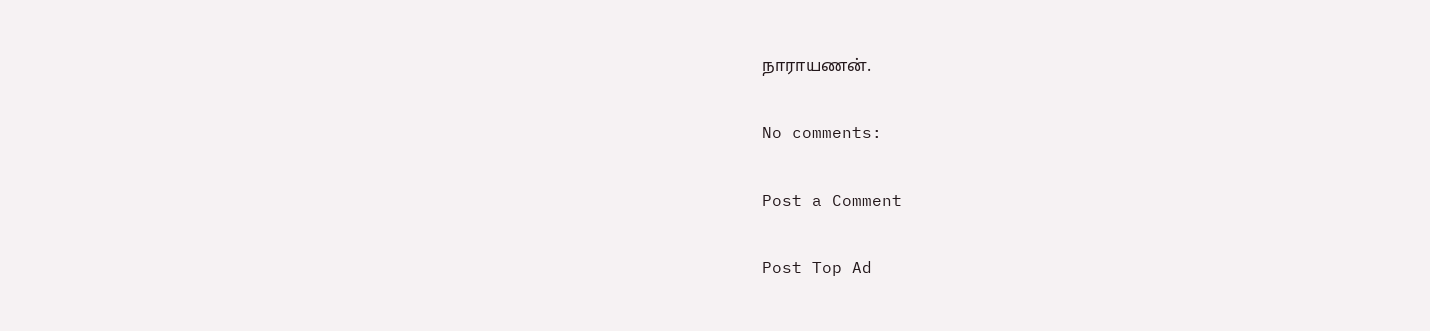நாராயணன்.

No comments:

Post a Comment

Post Top Ad